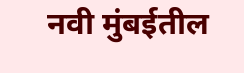नवी मुंबईतील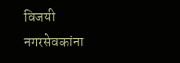विजयी नगरसेवकांना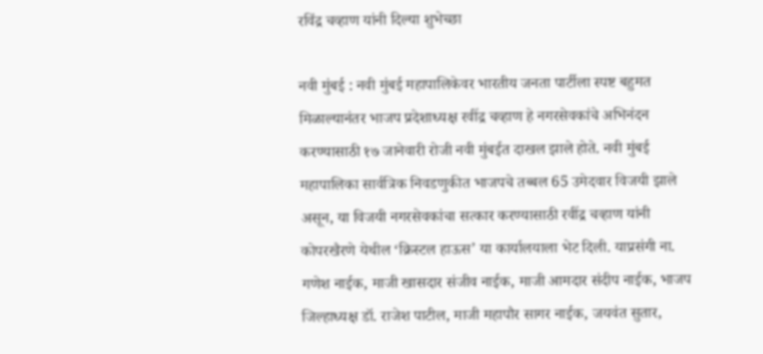रविंद्र चव्हाण यांनी दिल्या शुभेच्छा

नवी मुंबई : नवी मुंबई महापालिकेवर भारतीय जनता पार्टीला स्पष्ट बहुमत मिळाल्यानंतर भाजप प्रदेशाध्यक्ष रवींद्र चव्हाण हे नगरसेवकांचे अभिनंदन करण्यासाठी १७ जानेवारी रोजी नवी मुंबईत दाखल झाले होते. नवी मुंबई महापालिका सार्वत्रिक निवडणुकीत भाजपचे तब्बल 65 उमेदवार विजयी झाले असून, या विजयी नगरसेवकांचा सत्कार करण्यासाठी रवींद्र चव्हाण यांनी कोपरखैरणे येथील ‘क्रिस्टल हाऊस’ या कार्यालयाला भेट दिली. याप्रसंगी ना. गणेश नाईक, माजी खासदार संजीव नाईक, माजी आमदार संदीप नाईक, भाजप जिल्हाध्यक्ष डॉ. राजेश पाटील, माजी महापौर सागर नाईक, जयवंत सुतार,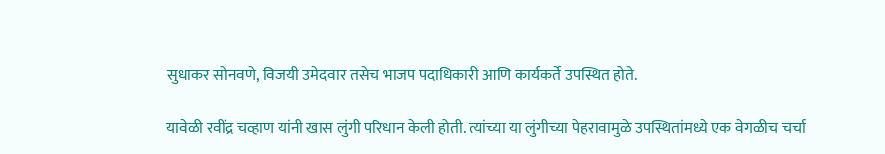सुधाकर सोनवणे, विजयी उमेदवार तसेच भाजप पदाधिकारी आणि कार्यकर्ते उपस्थित होते.

यावेळी रवींद्र चव्हाण यांनी खास लुंगी परिधान केली होती. त्यांच्या या लुंगीच्या पेहरावामुळे उपस्थितांमध्ये एक वेगळीच चर्चा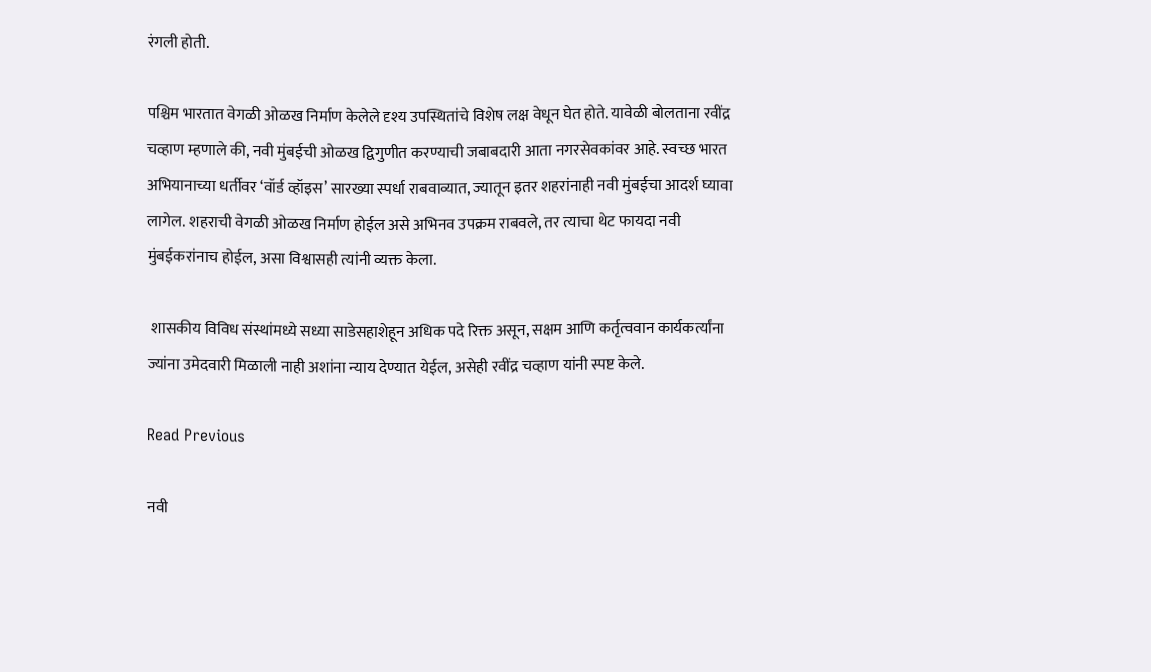रंगली होती.

पश्चिम भारतात वेगळी ओळख निर्माण केलेले दृश्य उपस्थितांचे विशेष लक्ष वेधून घेत होते. यावेळी बोलताना रवींद्र चव्हाण म्हणाले की, नवी मुंबईची ओळख द्विगुणीत करण्याची जबाबदारी आता नगरसेवकांवर आहे. स्वच्छ भारत अभियानाच्या धर्तीवर ‘वॉर्ड व्हॉइस’ सारख्या स्पर्धा राबवाव्यात, ज्यातून इतर शहरांनाही नवी मुंबईचा आदर्श घ्यावा लागेल. शहराची वेगळी ओळख निर्माण होईल असे अभिनव उपक्रम राबवले, तर त्याचा थेट फायदा नवी मुंबईकरांनाच होईल, असा विश्वासही त्यांनी व्यक्त केला.

 शासकीय विविध संस्थांमध्ये सध्या साडेसहाशेहून अधिक पदे रिक्त असून, सक्षम आणि कर्तृत्ववान कार्यकर्त्यांना ज्यांना उमेदवारी मिळाली नाही अशांना न्याय देण्यात येईल, असेही रवींद्र चव्हाण यांनी स्पष्ट केले.

Read Previous

नवी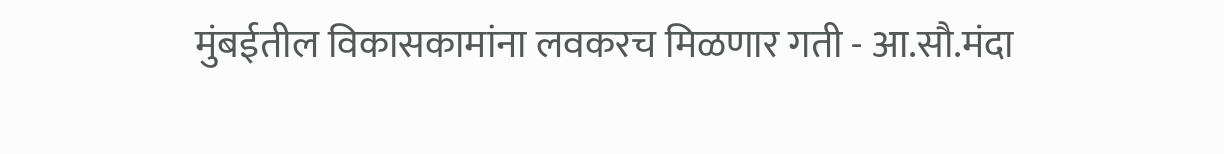मुंबईतील विकासकामांना लवकरच मिळणार गती - आ.सौ.मंदा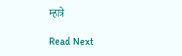म्हात्रे

Read Next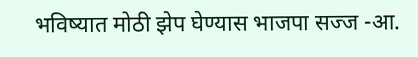भविष्यात मोठी झेप घेण्यास भाजपा सज्ज -आ.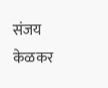संजय केळकर